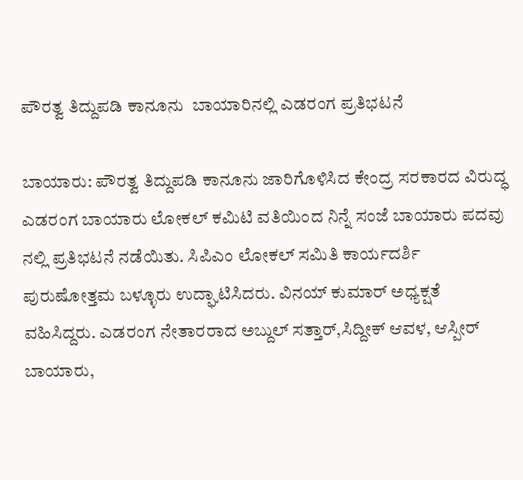ಪೌರತ್ವ ತಿದ್ದುಪಡಿ ಕಾನೂನು  ಬಾಯಾರಿನಲ್ಲಿ ಎಡರಂಗ ಪ್ರತಿಭಟನೆ

ಬಾಯಾರು: ಪೌರತ್ವ ತಿದ್ದುಪಡಿ ಕಾನೂನು ಜಾರಿಗೊಳಿಸಿದ ಕೇಂದ್ರ ಸರಕಾರದ ವಿರುದ್ಧ ಎಡರಂಗ ಬಾಯಾರು ಲೋಕಲ್ ಕಮಿಟಿ ವತಿಯಿಂದ ನಿನ್ನೆ ಸಂಜೆ ಬಾಯಾರು ಪದವು ನಲ್ಲಿ ಪ್ರತಿಭಟನೆ ನಡೆಯಿತು. ಸಿಪಿಎಂ ಲೋಕಲ್ ಸಮಿತಿ ಕಾರ್ಯದರ್ಶಿ ಪುರುಷೋತ್ತಮ ಬಳ್ಳೂರು ಉದ್ಘಾಟಿಸಿದರು. ವಿನಯ್ ಕುಮಾರ್ ಅಧ್ಯಕ್ಷತೆ ವಹಿಸಿದ್ದರು. ಎಡರಂಗ ನೇತಾರರಾದ ಅಬ್ದುಲ್ ಸತ್ತಾರ್,ಸಿದ್ದೀಕ್ ಆವಳ, ಆಸ್ಪೀರ್ ಬಾಯಾರು,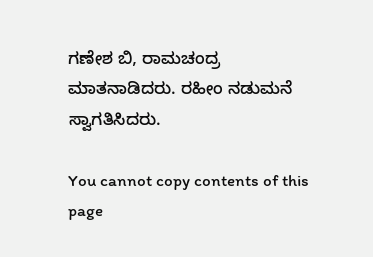ಗಣೇಶ ಬಿ, ರಾಮಚಂದ್ರ ಮಾತನಾಡಿದರು. ರಹೀಂ ನಡುಮನೆ ಸ್ವಾಗತಿಸಿದರು.

You cannot copy contents of this page